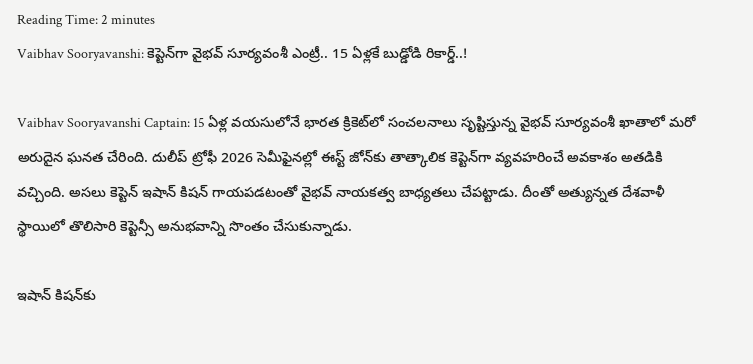Reading Time: 2 minutes
Vaibhav Sooryavanshi: కెప్టెన్‌గా వైభవ్‌ సూర్యవంశీ ఎంట్రీ.. 15 ఏళ్లకే బుడ్డోడి రికార్డ్..!

Vaibhav Sooryavanshi Captain: 15 ఏళ్ల వయసులోనే భారత క్రికెట్‌లో సంచలనాలు సృష్టిస్తున్న వైభవ్‌ సూర్యవంశీ ఖాతాలో మరో అరుదైన ఘనత చేరింది. దులీప్‌ ట్రోఫీ 2026 సెమీఫైనల్లో ఈస్ట్‌ జోన్‌కు తాత్కాలిక కెప్టెన్‌గా వ్యవహరించే అవకాశం అతడికి వచ్చింది. అసలు కెప్టెన్‌ ఇషాన్‌ కిషన్‌ గాయపడటంతో వైభవ్‌ నాయకత్వ బాధ్యతలు చేపట్టాడు. దీంతో అత్యున్నత దేశవాళీ స్థాయిలో తొలిసారి కెప్టెన్సీ అనుభవాన్ని సొంతం చేసుకున్నాడు.

ఇషాన్‌ కిషన్‌కు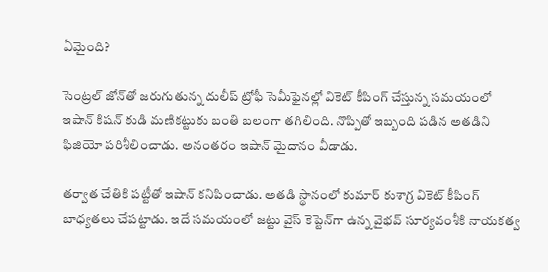ఏమైంది?

సెంట్రల్‌ జోన్‌తో జరుగుతున్న దులీప్‌ ట్రోఫీ సెమీఫైనల్లో వికెట్‌ కీపింగ్‌ చేస్తున్న సమయంలో ఇషాన్‌ కిషన్‌ కుడి మణికట్టుకు బంతి బలంగా తగిలింది. నొప్పితో ఇబ్బంది పడిన అతడిని ఫిజియో పరిశీలించాడు. అనంతరం ఇషాన్‌ మైదానం వీడాడు.

తర్వాత చేతికి పట్టీతో ఇషాన్‌ కనిపించాడు. అతడి స్థానంలో కుమార్‌ కుశాగ్ర వికెట్‌ కీపింగ్‌ బాధ్యతలు చేపట్టాడు. ఇదే సమయంలో జట్టు వైస్‌ కెప్టెన్‌గా ఉన్న వైభవ్‌ సూర్యవంశీకి నాయకత్వ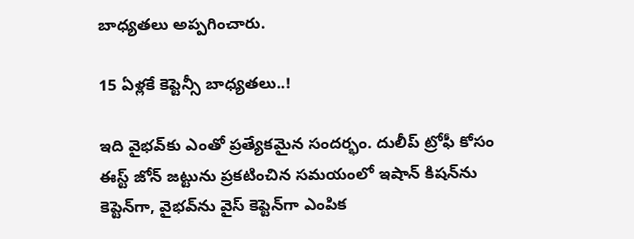బాధ్యతలు అప్పగించారు.

15 ఏళ్లకే కెప్టెన్సీ బాధ్యతలు..!

ఇది వైభవ్‌కు ఎంతో ప్రత్యేకమైన సందర్భం. దులీప్‌ ట్రోఫీ కోసం ఈస్ట్‌ జోన్‌ జట్టును ప్రకటించిన సమయంలో ఇషాన్‌ కిషన్‌ను కెప్టెన్‌గా, వైభవ్‌ను వైస్‌ కెప్టెన్‌గా ఎంపిక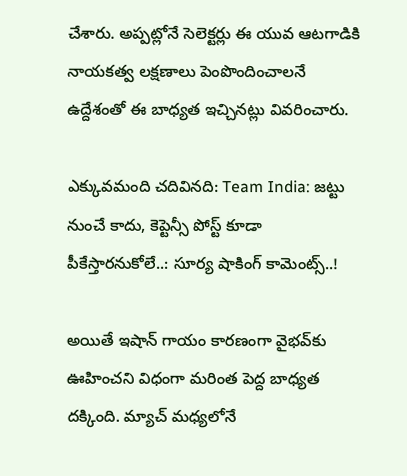చేశారు. అప్పట్లోనే సెలెక్టర్లు ఈ యువ ఆటగాడికి నాయకత్వ లక్షణాలు పెంపొందించాలనే ఉద్దేశంతో ఈ బాధ్యత ఇచ్చినట్లు వివరించారు.

ఎక్కువమంది చదివినది: Team India: జట్టు నుంచే కాదు, కెప్టెన్సీ పోస్ట్ కూడా పీకేస్తారనుకోలే..: సూర్య షాకింగ్ కామెంట్స్..!

అయితే ఇషాన్‌ గాయం కారణంగా వైభవ్‌కు ఊహించని విధంగా మరింత పెద్ద బాధ్యత దక్కింది. మ్యాచ్‌ మధ్యలోనే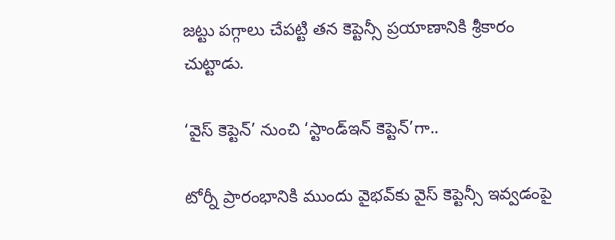జట్టు పగ్గాలు చేపట్టి తన కెప్టెన్సీ ప్రయాణానికి శ్రీకారం చుట్టాడు.

‘వైస్‌ కెప్టెన్‌’ నుంచి ‘స్టాండ్‌ఇన్‌ కెప్టెన్‌’గా..

టోర్నీ ప్రారంభానికి ముందు వైభవ్‌కు వైస్‌ కెప్టెన్సీ ఇవ్వడంపై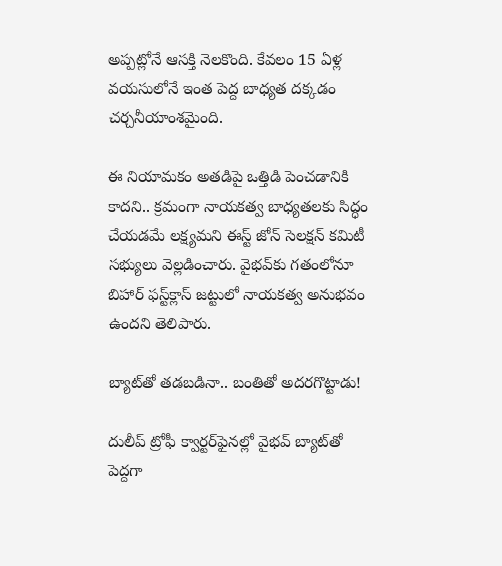అప్పట్లోనే ఆసక్తి నెలకొంది. కేవలం 15 ఏళ్ల వయసులోనే ఇంత పెద్ద బాధ్యత దక్కడం చర్చనీయాంశమైంది.

ఈ నియామకం అతడిపై ఒత్తిడి పెంచడానికి కాదని.. క్రమంగా నాయకత్వ బాధ్యతలకు సిద్ధం చేయడమే లక్ష్యమని ఈస్ట్‌ జోన్‌ సెలక్షన్‌ కమిటీ సభ్యులు వెల్లడించారు. వైభవ్‌కు గతంలోనూ బిహార్‌ ఫస్ట్‌క్లాస్‌ జట్టులో నాయకత్వ అనుభవం ఉందని తెలిపారు.

బ్యాట్‌తో తడబడినా.. బంతితో అదరగొట్టాడు!

దులీప్‌ ట్రోఫీ క్వార్టర్‌ఫైనల్లో వైభవ్‌ బ్యాట్‌తో పెద్దగా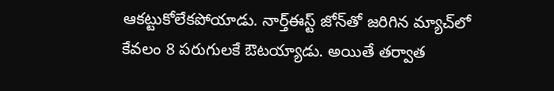ఆకట్టుకోలేకపోయాడు. నార్త్‌ఈస్ట్‌ జోన్‌తో జరిగిన మ్యాచ్‌లో కేవలం 8 పరుగులకే ఔటయ్యాడు. అయితే తర్వాత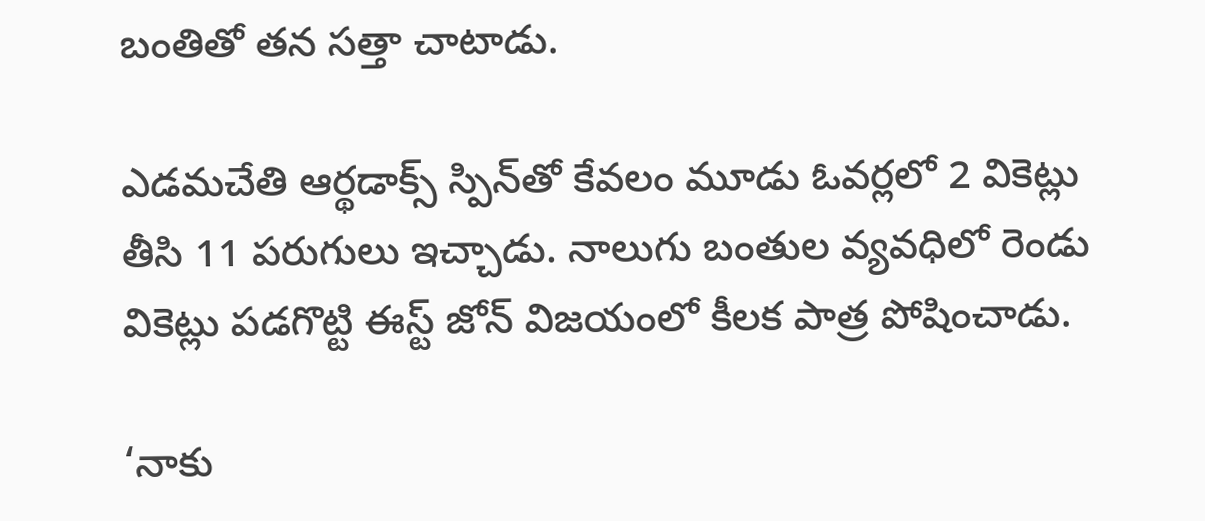బంతితో తన సత్తా చాటాడు.

ఎడమచేతి ఆర్థడాక్స్‌ స్పిన్‌తో కేవలం మూడు ఓవర్లలో 2 వికెట్లు తీసి 11 పరుగులు ఇచ్చాడు. నాలుగు బంతుల వ్యవధిలో రెండు వికెట్లు పడగొట్టి ఈస్ట్‌ జోన్‌ విజయంలో కీలక పాత్ర పోషించాడు.

‘నాకు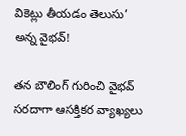వికెట్లు తీయడం తెలుసు’ అన్న వైభవ్‌!

తన బౌలింగ్‌ గురించి వైభవ్‌ సరదాగా ఆసక్తికర వ్యాఖ్యలు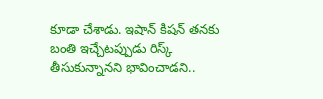కూడా చేశాడు. ఇషాన్‌ కిషన్‌ తనకు బంతి ఇచ్చేటప్పుడు రిస్క్‌ తీసుకున్నానని భావించాడని..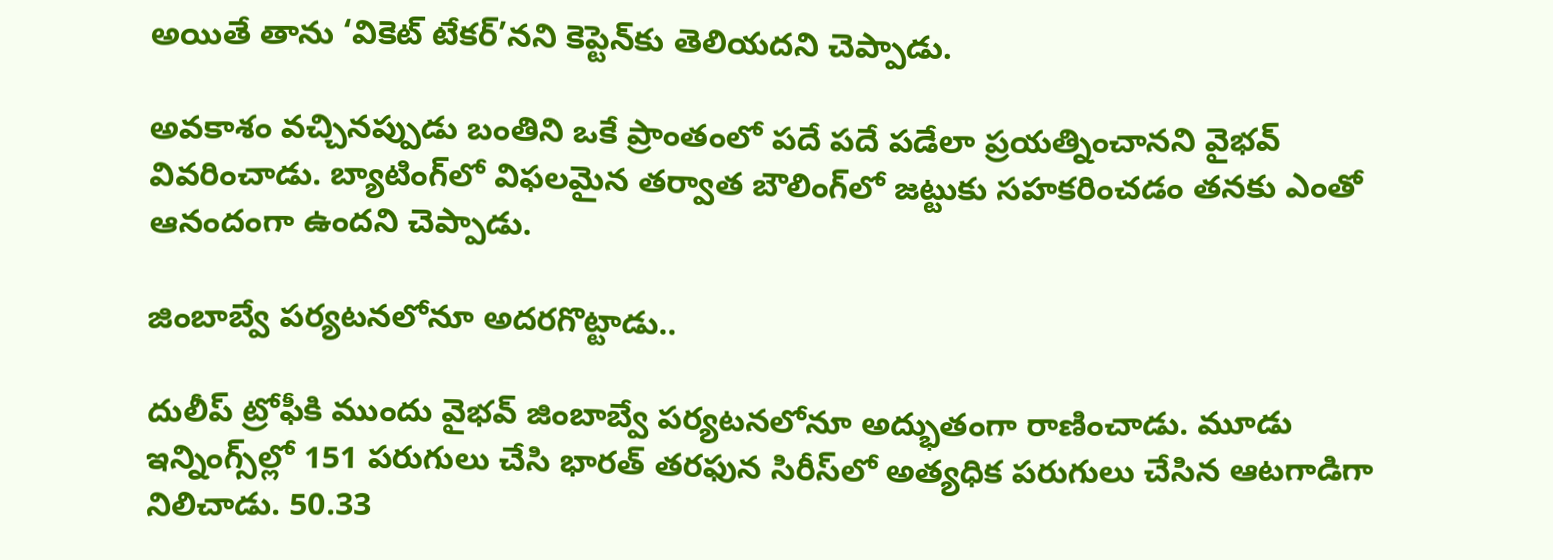అయితే తాను ‘వికెట్‌ టేకర్‌’నని కెప్టెన్‌కు తెలియదని చెప్పాడు.

అవకాశం వచ్చినప్పుడు బంతిని ఒకే ప్రాంతంలో పదే పదే పడేలా ప్రయత్నించానని వైభవ్‌ వివరించాడు. బ్యాటింగ్‌లో విఫలమైన తర్వాత బౌలింగ్‌లో జట్టుకు సహకరించడం తనకు ఎంతో ఆనందంగా ఉందని చెప్పాడు.

జింబాబ్వే పర్యటనలోనూ అదరగొట్టాడు..

దులీప్‌ ట్రోఫీకి ముందు వైభవ్‌ జింబాబ్వే పర్యటనలోనూ అద్భుతంగా రాణించాడు. మూడు ఇన్నింగ్స్‌ల్లో 151 పరుగులు చేసి భారత్‌ తరఫున సిరీస్‌లో అత్యధిక పరుగులు చేసిన ఆటగాడిగా నిలిచాడు. 50.33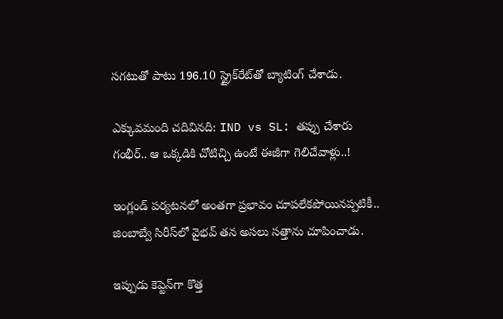సగటుతో పాటు 196.10 స్ట్రైక్‌రేట్‌తో బ్యాటింగ్‌ చేశాడు.

ఎక్కువమంది చదివినది: IND vs SL: తప్పు చేశారు గంభీర్.. ఆ ఒక్కడికి చోటిచ్చి ఉంటే ఈజీగా గెలిచేవాళ్లు..!

ఇంగ్లండ్‌ పర్యటనలో అంతగా ప్రభావం చూపలేకపోయినప్పటికీ.. జింబాబ్వే సిరీస్‌లో వైభవ్‌ తన అసలు సత్తాను చూపించాడు.

ఇప్పుడు కెప్టెన్‌గా కొత్త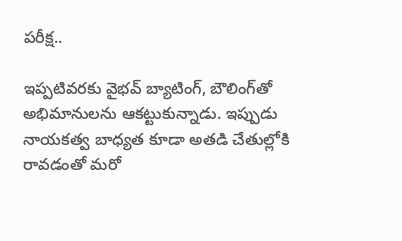పరీక్ష..

ఇప్పటివరకు వైభవ్‌ బ్యాటింగ్‌, బౌలింగ్‌తో అభిమానులను ఆకట్టుకున్నాడు. ఇప్పుడు నాయకత్వ బాధ్యత కూడా అతడి చేతుల్లోకి రావడంతో మరో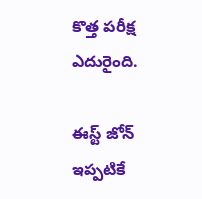కొత్త పరీక్ష ఎదురైంది.

ఈస్ట్‌ జోన్‌ ఇప్పటికే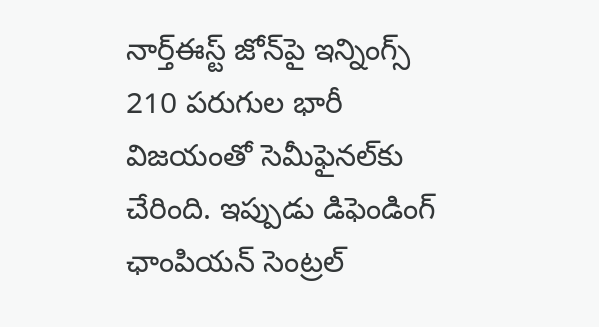నార్త్‌ఈస్ట్‌ జోన్‌పై ఇన్నింగ్స్‌ 210 పరుగుల భారీ విజయంతో సెమీఫైనల్‌కు చేరింది. ఇప్పుడు డిఫెండింగ్‌ ఛాంపియన్‌ సెంట్రల్‌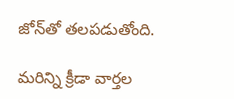జోన్‌తో తలపడుతోంది.

మరిన్ని క్రీడా వార్తల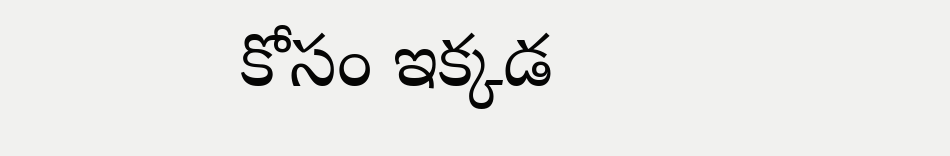కోసం ఇక్కడ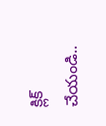క్లిక్ చేయండి..